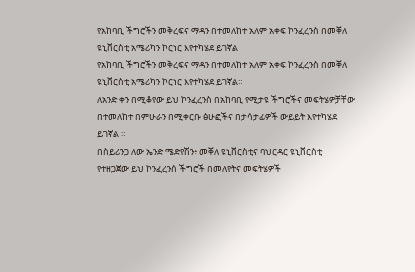የአከባቢ ችግሮችን መቅረፍና ማዳን በተመለከተ አለም አቀፍ ኮንፈረንስ በመቐለ ዩኒቨርስቲ አሜሪካን ኮርነር እየተካሄደ ይገኛል
የአከባቢ ችግሮችን መቅረፍና ማዳን በተመለከተ አለም አቀፍ ኮንፈረንስ በመቐለ ዩኒቨርስቲ አሜሪካን ኮርነር እየተካሄደ ይገኛል።
ለአንድ ቀን በሚቆየው ይህ ኮንፈረንስ በአከባቢ የሚታዩ ችግሮችና መፍትሄዎቻቸው በተመለከተ በምሁራን በሚቀርቡ ፅሁፎችና በታሳታፊዎች ውይይት እየተካሄደ ይገኛል ።
በስይሪንጋ ለው ኤንድ ሜድየሽን፥ መቐለ ዩኒቨርስቲና ባህርዳር ዩኒቨርስቲ የተዘጋጀው ይህ ኮንፈረንሰ ችግሮች በመለየትና መፍትሄዎች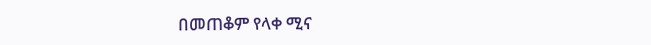በመጠቆም የላቀ ሚና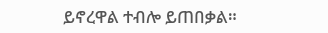ይኖረዋል ተብሎ ይጠበቃል።